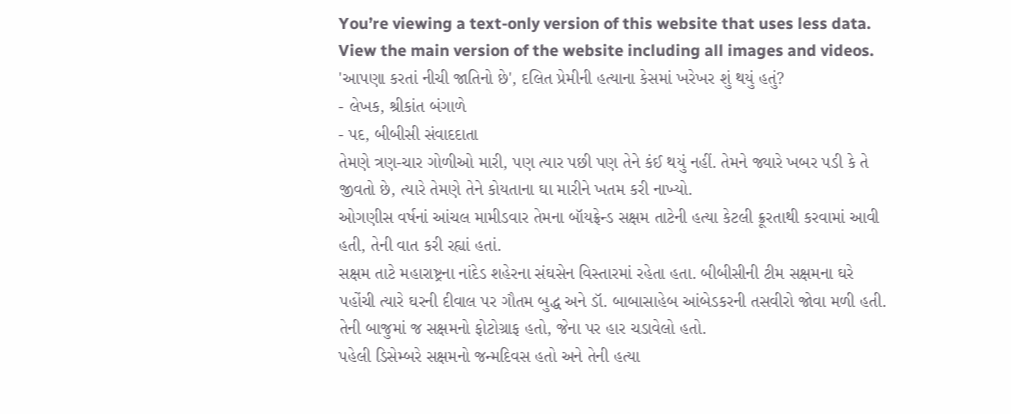You’re viewing a text-only version of this website that uses less data. View the main version of the website including all images and videos.
'આપણા કરતાં નીચી જાતિનો છે', દલિત પ્રેમીની હત્યાના કેસમાં ખરેખર શું થયું હતું?
- લેખક, શ્રીકાંત બંગાળે
- પદ, બીબીસી સંવાદદાતા
તેમણે ત્રણ-ચાર ગોળીઓ મારી, પણ ત્યાર પછી પણ તેને કંઈ થયું નહીં. તેમને જ્યારે ખબર પડી કે તે જીવતો છે, ત્યારે તેમણે તેને કોયતાના ઘા મારીને ખતમ કરી નાખ્યો.
ઓગણીસ વર્ષનાં આંચલ મામીડવાર તેમના બૉયફ્રેન્ડ સક્ષમ તાટેની હત્યા કેટલી ક્રૂરતાથી કરવામાં આવી હતી, તેની વાત કરી રહ્યાં હતાં.
સક્ષમ તાટે મહારાષ્ટ્રના નાંદેડ શહેરના સંઘસેન વિસ્તારમાં રહેતા હતા. બીબીસીની ટીમ સક્ષમના ઘરે પહોંચી ત્યારે ઘરની દીવાલ પર ગૌતમ બુદ્ધ અને ડૉ. બાબાસાહેબ આંબેડકરની તસવીરો જોવા મળી હતી. તેની બાજુમાં જ સક્ષમનો ફોટોગ્રાફ હતો, જેના પર હાર ચડાવેલો હતો.
પહેલી ડિસેમ્બરે સક્ષમનો જન્મદિવસ હતો અને તેની હત્યા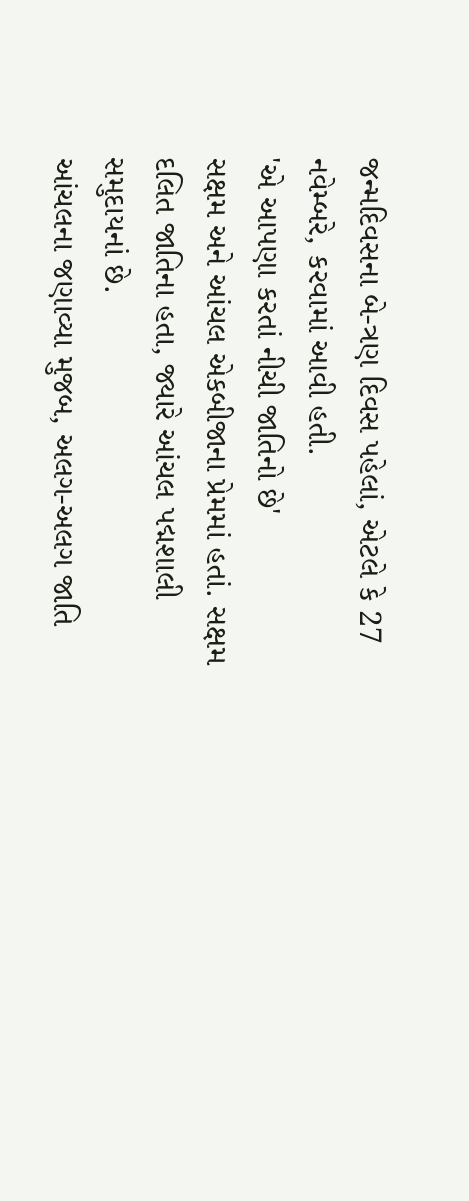જન્મદિવસના બે-ત્રણ દિવસ પહેલાં, એટલે કે 27 નવેમ્બરે, કરવામાં આવી હતી.
'એ આપણા કરતાં નીચી જાતિનો છે'
સક્ષમ અને આંચલ એકબીજાના પ્રેમમાં હતાં. સક્ષમ દલિત જાતિના હતા, જ્યારે આંચલ પદ્મશાલી સમુદાયનાં છે.
આંચલના જણાવ્યા મુજબ, અલગ-અલગ જાતિ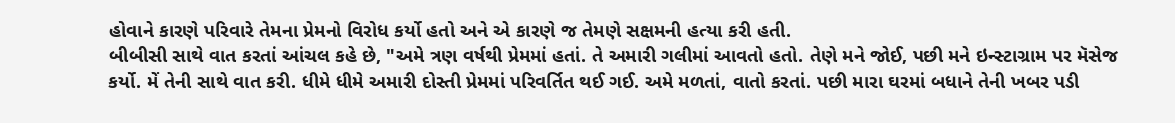હોવાને કારણે પરિવારે તેમના પ્રેમનો વિરોધ કર્યો હતો અને એ કારણે જ તેમણે સક્ષમની હત્યા કરી હતી.
બીબીસી સાથે વાત કરતાં આંચલ કહે છે, "અમે ત્રણ વર્ષથી પ્રેમમાં હતાં. તે અમારી ગલીમાં આવતો હતો. તેણે મને જોઈ, પછી મને ઇન્સ્ટાગ્રામ પર મૅસેજ કર્યો. મેં તેની સાથે વાત કરી. ધીમે ધીમે અમારી દોસ્તી પ્રેમમાં પરિવર્તિત થઈ ગઈ. અમે મળતાં, વાતો કરતાં. પછી મારા ઘરમાં બધાને તેની ખબર પડી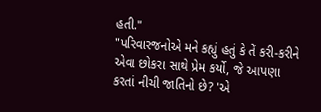હતી."
"પરિવારજનોએ મને કહ્યું હતું કે તેં કરી-કરીને એવા છોકરા સાથે પ્રેમ કર્યો, જે આપણા કરતાં નીચી જાતિનો છે? 'એ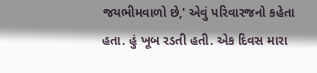જયભીમવાળો છે,' એવું પરિવારજનો કહેતા હતા. હું ખૂબ રડતી હતી. એક દિવસ મારા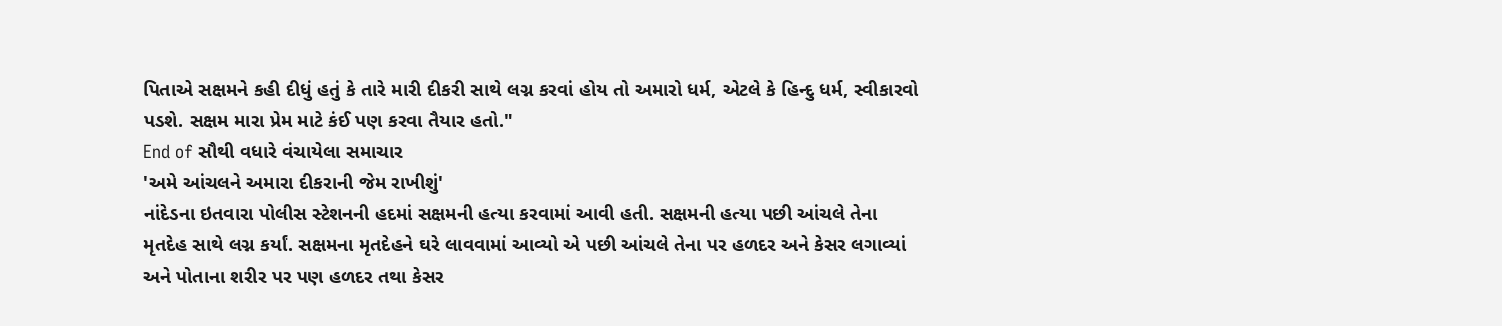પિતાએ સક્ષમને કહી દીધું હતું કે તારે મારી દીકરી સાથે લગ્ન કરવાં હોય તો અમારો ધર્મ, એટલે કે હિન્દુ ધર્મ, સ્વીકારવો પડશે. સક્ષમ મારા પ્રેમ માટે કંઈ પણ કરવા તૈયાર હતો."
End of સૌથી વધારે વંચાયેલા સમાચાર
'અમે આંચલને અમારા દીકરાની જેમ રાખીશું'
નાંદેડના ઇતવારા પોલીસ સ્ટેશનની હદમાં સક્ષમની હત્યા કરવામાં આવી હતી. સક્ષમની હત્યા પછી આંચલે તેના મૃતદેહ સાથે લગ્ન કર્યાં. સક્ષમના મૃતદેહને ઘરે લાવવામાં આવ્યો એ પછી આંચલે તેના પર હળદર અને કેસર લગાવ્યાં અને પોતાના શરીર પર પણ હળદર તથા કેસર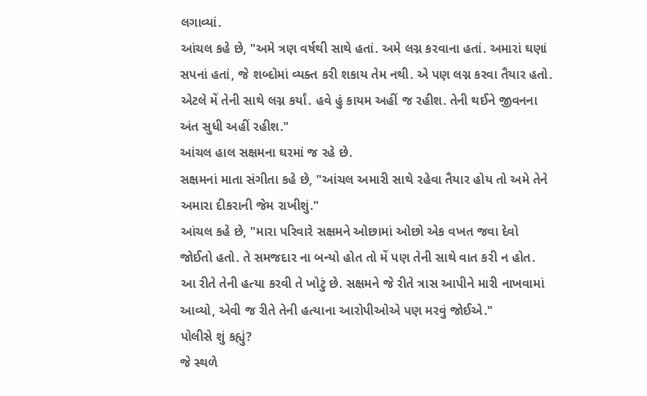લગાવ્યાં.
આંચલ કહે છે, "અમે ત્રણ વર્ષથી સાથે હતાં. અમે લગ્ન કરવાના હતાં. અમારાં ઘણાં સપનાં હતાં, જે શબ્દોમાં વ્યક્ત કરી શકાય તેમ નથી. એ પણ લગ્ન કરવા તૈયાર હતો. એટલે મેં તેની સાથે લગ્ન કર્યાં. હવે હું કાયમ અહીં જ રહીશ. તેની થઈને જીવનના અંત સુધી અહીં રહીશ."
આંચલ હાલ સક્ષમના ઘરમાં જ રહે છે.
સક્ષમનાં માતા સંગીતા કહે છે, "આંચલ અમારી સાથે રહેવા તૈયાર હોય તો અમે તેને અમારા દીકરાની જેમ રાખીશું."
આંચલ કહે છે, "મારા પરિવારે સક્ષમને ઓછામાં ઓછો એક વખત જવા દેવો જોઈતો હતો. તે સમજદાર ના બન્યો હોત તો મેં પણ તેની સાથે વાત કરી ન હોત. આ રીતે તેની હત્યા કરવી તે ખોટું છે. સક્ષમને જે રીતે ત્રાસ આપીને મારી નાખવામાં આવ્યો, એવી જ રીતે તેની હત્યાના આરોપીઓએ પણ મરવું જોઈએ."
પોલીસે શું કહ્યું?
જે સ્થળે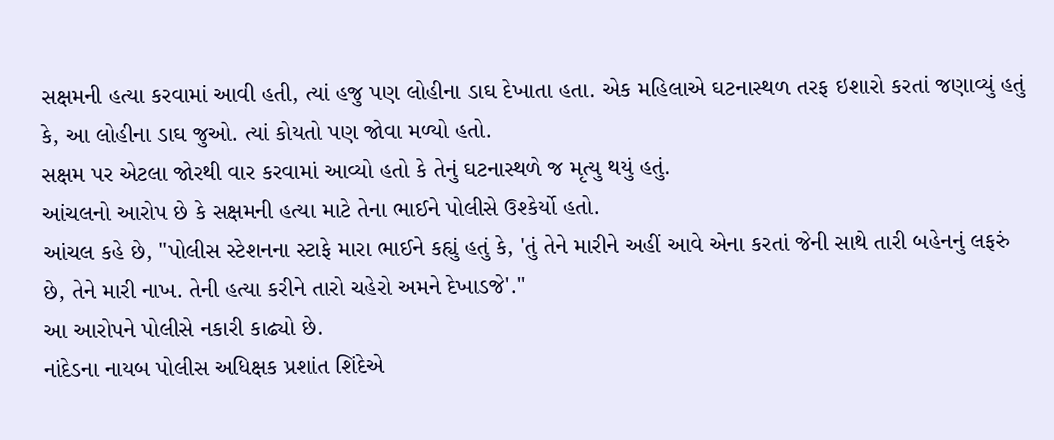સક્ષમની હત્યા કરવામાં આવી હતી, ત્યાં હજુ પણ લોહીના ડાઘ દેખાતા હતા. એક મહિલાએ ઘટનાસ્થળ તરફ ઇશારો કરતાં જણાવ્યું હતું કે, આ લોહીના ડાઘ જુઓ. ત્યાં કોયતો પણ જોવા મળ્યો હતો.
સક્ષમ પર એટલા જોરથી વાર કરવામાં આવ્યો હતો કે તેનું ઘટનાસ્થળે જ મૃત્યુ થયું હતું.
આંચલનો આરોપ છે કે સક્ષમની હત્યા માટે તેના ભાઈને પોલીસે ઉશ્કેર્યો હતો.
આંચલ કહે છે, "પોલીસ સ્ટેશનના સ્ટાફે મારા ભાઈને કહ્યું હતું કે, 'તું તેને મારીને અહીં આવે એના કરતાં જેની સાથે તારી બહેનનું લફરું છે, તેને મારી નાખ. તેની હત્યા કરીને તારો ચહેરો અમને દેખાડજે'."
આ આરોપને પોલીસે નકારી કાઢ્યો છે.
નાંદેડના નાયબ પોલીસ અધિક્ષક પ્રશાંત શિંદેએ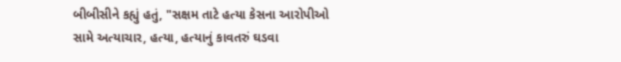બીબીસીને કહ્યું હતું, "સક્ષમ તાટે હત્યા કેસના આરોપીઓ સામે અત્યાચાર, હત્યા, હત્યાનું કાવતરું ઘડવા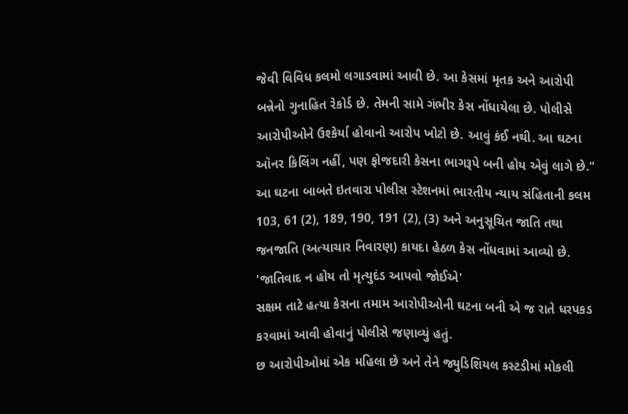જેવી વિવિધ કલમો લગાડવામાં આવી છે. આ કેસમાં મૃતક અને આરોપી બન્નેનો ગુનાહિત રેકોર્ડ છે. તેમની સામે ગંભીર કેસ નોંધાયેલા છે. પોલીસે આરોપીઓને ઉશ્કેર્યા હોવાનો આરોપ ખોટો છે. આવું કંઈ નથી. આ ઘટના ઑનર કિલિંગ નહીં, પણ ફોજદારી કેસના ભાગરૂપે બની હોય એવું લાગે છે."
આ ઘટના બાબતે ઇતવારા પોલીસ સ્ટેશનમાં ભારતીય ન્યાય સંહિતાની કલમ 103, 61 (2), 189, 190, 191 (2), (3) અને અનુસૂચિત જાતિ તથા જનજાતિ (અત્યાચાર નિવારણ) કાયદા હેઠળ કેસ નોંધવામાં આવ્યો છે.
'જાતિવાદ ન હોય તો મૃત્યુદંડ આપવો જોઈએ'
સક્ષમ તાટે હત્યા કેસના તમામ આરોપીઓની ઘટના બની એ જ રાતે ધરપકડ કરવામાં આવી હોવાનું પોલીસે જણાવ્યું હતું.
છ આરોપીઓમાં એક મહિલા છે અને તેને જ્યુડિશિયલ કસ્ટડીમાં મોકલી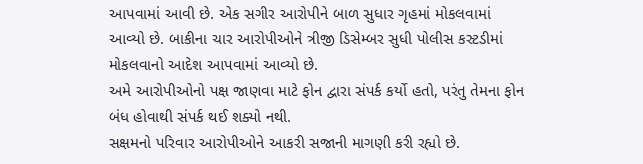આપવામાં આવી છે. એક સગીર આરોપીને બાળ સુધાર ગૃહમાં મોકલવામાં આવ્યો છે. બાકીના ચાર આરોપીઓને ત્રીજી ડિસેમ્બર સુધી પોલીસ કસ્ટડીમાં મોકલવાનો આદેશ આપવામાં આવ્યો છે.
અમે આરોપીઓનો પક્ષ જાણવા માટે ફોન દ્વારા સંપર્ક કર્યો હતો, પરંતુ તેમના ફોન બંધ હોવાથી સંપર્ક થઈ શક્યો નથી.
સક્ષમનો પરિવાર આરોપીઓને આકરી સજાની માગણી કરી રહ્યો છે.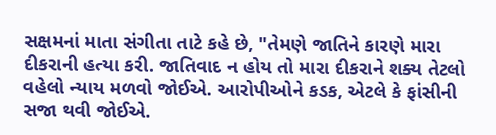સક્ષમનાં માતા સંગીતા તાટે કહે છે, "તેમણે જાતિને કારણે મારા દીકરાની હત્યા કરી. જાતિવાદ ન હોય તો મારા દીકરાને શક્ય તેટલો વહેલો ન્યાય મળવો જોઈએ. આરોપીઓને કડક, એટલે કે ફાંસીની સજા થવી જોઈએ.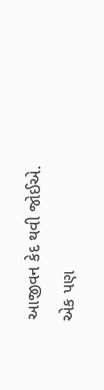આજીવન કેદ થવી જોઈએ. એક પણ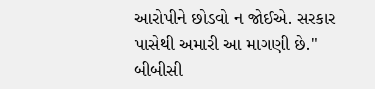આરોપીને છોડવો ન જોઈએ. સરકાર પાસેથી અમારી આ માગણી છે."
બીબીસી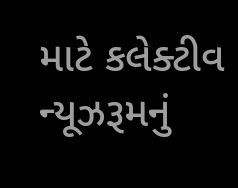માટે કલેક્ટીવ ન્યૂઝરૂમનું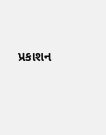પ્રકાશન